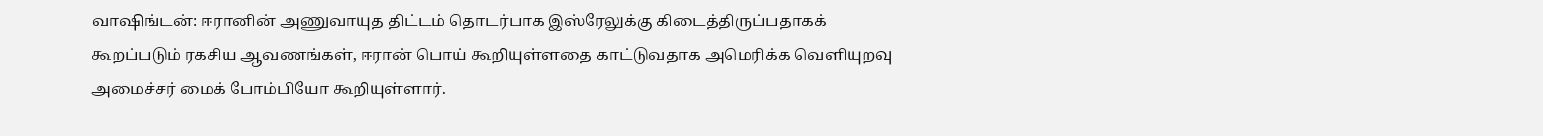வாஷிங்டன்: ஈரானின் அணுவாயுத திட்டம் தொடர்பாக இஸ்ரேலுக்கு கிடைத்திருப்பதாகக் கூறப்படும் ரகசிய ஆவணங்கள், ஈரான் பொய் கூறியுள்ளதை காட்டுவதாக அமெரிக்க வெளியுறவு அமைச்சர் மைக் போம்பியோ கூறியுள்ளார்.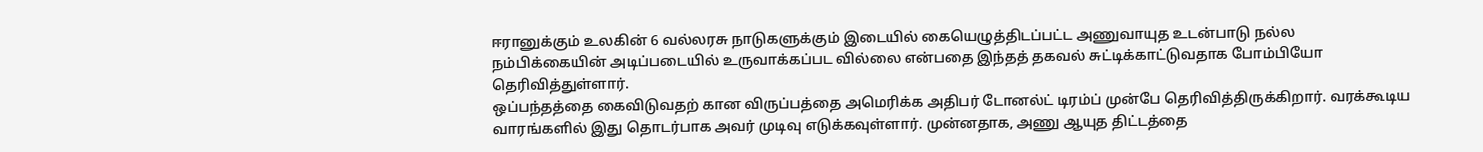ஈரானுக்கும் உலகின் 6 வல்லரசு நாடுகளுக்கும் இடையில் கையெழுத்திடப்பட்ட அணுவாயுத உடன்பாடு நல்ல நம்பிக்கையின் அடிப்படையில் உருவாக்கப்பட வில்லை என்பதை இந்தத் தகவல் சுட்டிக்காட்டுவதாக போம்பியோ தெரிவித்துள்ளார்.
ஒப்பந்தத்தை கைவிடுவதற் கான விருப்பத்தை அமெரிக்க அதிபர் டோனல்ட் டிரம்ப் முன்பே தெரிவித்திருக்கிறார். வரக்கூடிய வாரங்களில் இது தொடர்பாக அவர் முடிவு எடுக்கவுள்ளார். முன்னதாக, அணு ஆயுத திட்டத்தை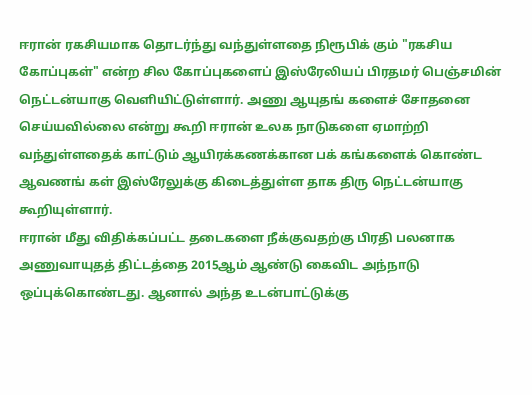ஈரான் ரகசியமாக தொடர்ந்து வந்துள்ளதை நிரூபிக் கும் "ரகசிய கோப்புகள்" என்ற சில கோப்புகளைப் இஸ்ரேலியப் பிரதமர் பெஞ்சமின் நெட்டன்யாகு வெளியிட்டுள்ளார். அணு ஆயுதங் களைச் சோதனை செய்யவில்லை என்று கூறி ஈரான் உலக நாடுகளை ஏமாற்றி வந்துள்ளதைக் காட்டும் ஆயிரக்கணக்கான பக் கங்களைக் கொண்ட ஆவணங் கள் இஸ்ரேலுக்கு கிடைத்துள்ள தாக திரு நெட்டன்யாகு கூறியுள்ளார்.
ஈரான் மீது விதிக்கப்பட்ட தடைகளை நீக்குவதற்கு பிரதி பலனாக அணுவாயுதத் திட்டத்தை 2015ஆம் ஆண்டு கைவிட அந்நாடு ஒப்புக்கொண்டது. ஆனால் அந்த உடன்பாட்டுக்கு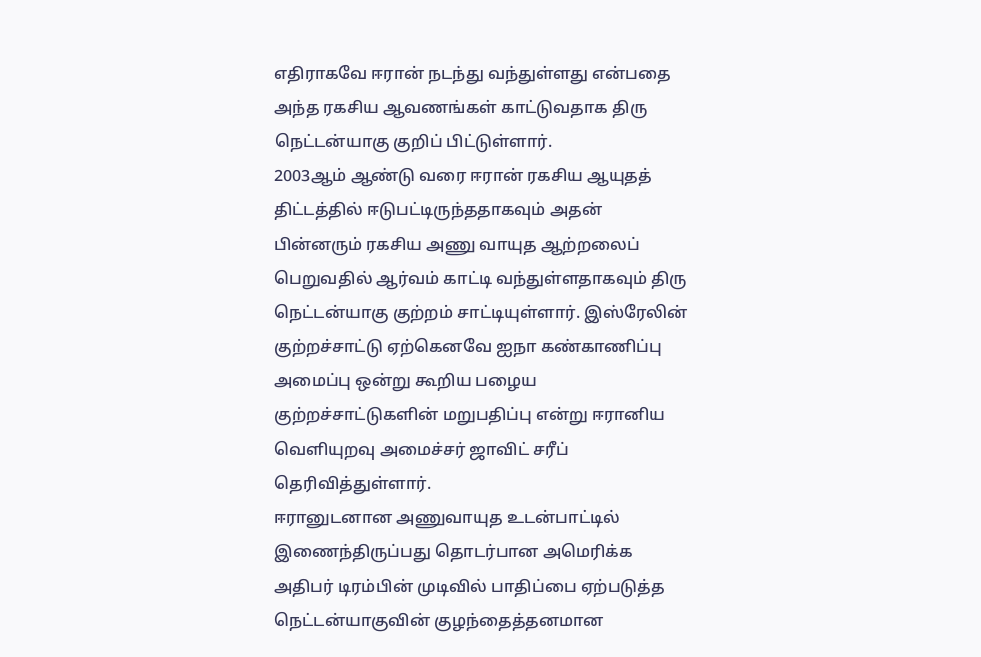எதிராகவே ஈரான் நடந்து வந்துள்ளது என்பதை அந்த ரகசிய ஆவணங்கள் காட்டுவதாக திரு நெட்டன்யாகு குறிப் பிட்டுள்ளார்.
2003ஆம் ஆண்டு வரை ஈரான் ரகசிய ஆயுதத் திட்டத்தில் ஈடுபட்டிருந்ததாகவும் அதன் பின்னரும் ரகசிய அணு வாயுத ஆற்றலைப் பெறுவதில் ஆர்வம் காட்டி வந்துள்ளதாகவும் திரு நெட்டன்யாகு குற்றம் சாட்டியுள்ளார். இஸ்ரேலின் குற்றச்சாட்டு ஏற்கெனவே ஐநா கண்காணிப்பு அமைப்பு ஒன்று கூறிய பழைய குற்றச்சாட்டுகளின் மறுபதிப்பு என்று ஈரானிய வெளியுறவு அமைச்சர் ஜாவிட் சரீப் தெரிவித்துள்ளார்.
ஈரானுடனான அணுவாயுத உடன்பாட்டில் இணைந்திருப்பது தொடர்பான அமெரிக்க அதிபர் டிரம்பின் முடிவில் பாதிப்பை ஏற்படுத்த நெட்டன்யாகுவின் குழந்தைத்தனமான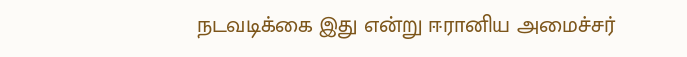நடவடிக்கை இது என்று ஈரானிய அமைச்சர்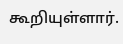கூறியுள்ளார்.